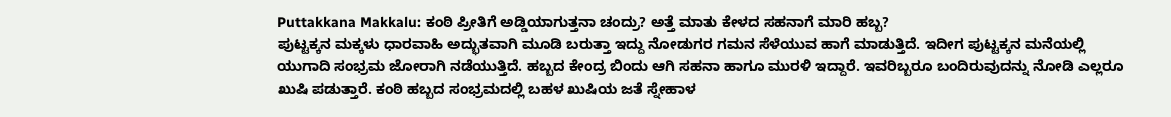Puttakkana Makkalu: ಕಂಠಿ ಪ್ರೀತಿಗೆ ಅಡ್ಡಿಯಾಗುತ್ತನಾ ಚಂದ್ರು? ಅತ್ತೆ ಮಾತು ಕೇಳದ ಸಹನಾಗೆ ಮಾರಿ ಹಬ್ಬ?
ಪುಟ್ಟಕ್ಕನ ಮಕ್ಕಳು ಧಾರವಾಹಿ ಅದ್ಭುತವಾಗಿ ಮೂಡಿ ಬರುತ್ತಾ ಇದ್ದು ನೋಡುಗರ ಗಮನ ಸೆಳೆಯುವ ಹಾಗೆ ಮಾಡುತ್ತಿದೆ. ಇದೀಗ ಪುಟ್ಟಕ್ಕನ ಮನೆಯಲ್ಲಿ ಯುಗಾದಿ ಸಂಭ್ರಮ ಜೋರಾಗಿ ನಡೆಯುತ್ತಿದೆ. ಹಬ್ಬದ ಕೇಂದ್ರ ಬಿಂದು ಆಗಿ ಸಹನಾ ಹಾಗೂ ಮುರಳಿ ಇದ್ದಾರೆ. ಇವರಿಬ್ಬರೂ ಬಂದಿರುವುದನ್ನು ನೋಡಿ ಎಲ್ಲರೂ ಖುಷಿ ಪಡುತ್ತಾರೆ. ಕಂಠಿ ಹಬ್ಬದ ಸಂಭ್ರಮದಲ್ಲಿ ಬಹಳ ಖುಷಿಯ ಜತೆ ಸ್ನೇಹಾಳ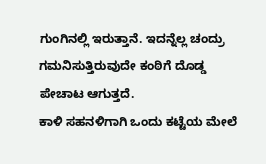ಗುಂಗಿನಲ್ಲಿ ಇರುತ್ತಾನೆ. ಇದನ್ನೆಲ್ಲ ಚಂದ್ರು ಗಮನಿಸುತ್ತಿರುವುದೇ ಕಂಠಿಗೆ ದೊಡ್ಡ ಪೇಚಾಟ ಆಗುತ್ತದೆ.
ಕಾಳಿ ಸಹನಳಿಗಾಗಿ ಒಂದು ಕಟ್ಟೆಯ ಮೇಲೆ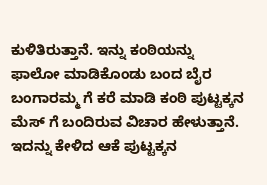ಕುಳಿತಿರುತ್ತಾನೆ. ಇನ್ನು ಕಂಠಿಯನ್ನು ಫಾಲೋ ಮಾಡಿಕೊಂಡು ಬಂದ ಬೈರ ಬಂಗಾರಮ್ಮ ಗೆ ಕರೆ ಮಾಡಿ ಕಂಠಿ ಪುಟ್ಟಕ್ಕನ ಮೆಸ್ ಗೆ ಬಂದಿರುವ ವಿಚಾರ ಹೇಳುತ್ತಾನೆ. ಇದನ್ನು ಕೇಳಿದ ಆಕೆ ಪುಟ್ಟಕ್ಕನ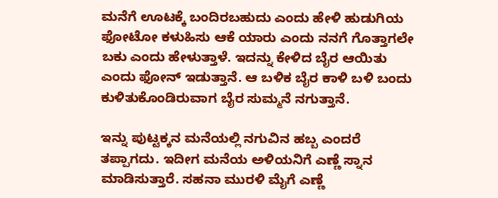ಮನೆಗೆ ಊಟಕ್ಕೆ ಬಂದಿರಬಹುದು ಎಂದು ಹೇಳಿ ಹುಡುಗಿಯ ಫೋಟೋ ಕಳುಹಿಸು ಆಕೆ ಯಾರು ಎಂದು ನನಗೆ ಗೊತ್ತಾಗಲೇ ಬಕು ಎಂದು ಹೇಳುತ್ತಾಳೆ. ಇದನ್ನು ಕೇಳಿದ ಬೈರ ಆಯಿತು ಎಂದು ಫೋನ್ ಇಡುತ್ತಾನೆ. ಆ ಬಳಿಕ ಬೈರ ಕಾಳಿ ಬಳಿ ಬಂದು ಕುಳಿತುಕೊಂಡಿರುವಾಗ ಬೈರ ಸುಮ್ಮನೆ ನಗುತ್ತಾನೆ.

ಇನ್ನು ಪುಟ್ಟಕ್ಕನ ಮನೆಯಲ್ಲಿ ನಗುವಿನ ಹಬ್ಬ ಎಂದರೆ ತಪ್ಪಾಗದು. ಇದೀಗ ಮನೆಯ ಅಳಿಯನಿಗೆ ಎಣ್ಣೆ ಸ್ನಾನ ಮಾಡಿಸುತ್ತಾರೆ. ಸಹನಾ ಮುರಳಿ ಮೈಗೆ ಎಣ್ಣೆ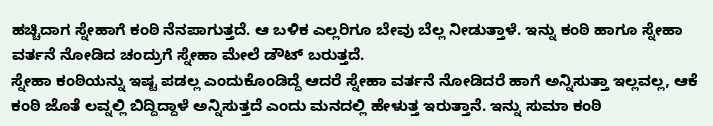ಹಚ್ಚಿದಾಗ ಸ್ನೇಹಾಗೆ ಕಂಠಿ ನೆನಪಾಗುತ್ತದೆ. ಆ ಬಳಿಕ ಎಲ್ಲರಿಗೂ ಬೇವು ಬೆಲ್ಲ ನೀಡುತ್ತಾಳೆ. ಇನ್ನು ಕಂಠಿ ಹಾಗೂ ಸ್ನೇಹಾ ವರ್ತನೆ ನೋಡಿದ ಚಂದ್ರುಗೆ ಸ್ನೇಹಾ ಮೇಲೆ ಡೌಟ್ ಬರುತ್ತದೆ.
ಸ್ನೇಹಾ ಕಂಠಿಯನ್ನು ಇಷ್ಟ ಪಡಲ್ಲ ಎಂದುಕೊಂಡಿದ್ದೆ ಆದರೆ ಸ್ನೇಹಾ ವರ್ತನೆ ನೋಡಿದರೆ ಹಾಗೆ ಅನ್ನಿಸುತ್ತಾ ಇಲ್ಲವಲ್ಲ, ಆಕೆ ಕಂಠಿ ಜೊತೆ ಲವ್ನಲ್ಲಿ ಬಿದ್ದಿದ್ದಾಳೆ ಅನ್ನಿಸುತ್ತದೆ ಎಂದು ಮನದಲ್ಲಿ ಹೇಳುತ್ತ ಇರುತ್ತಾನೆ. ಇನ್ನು ಸುಮಾ ಕಂಠಿ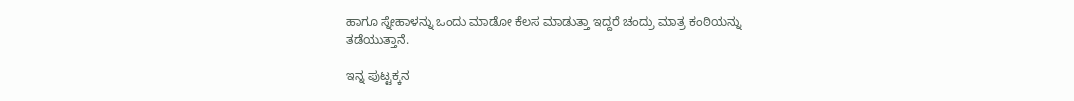ಹಾಗೂ ಸ್ನೇಹಾಳನ್ನು ಒಂದು ಮಾಡೋ ಕೆಲಸ ಮಾಡುತ್ತಾ ಇದ್ದರೆ ಚಂದ್ರು ಮಾತ್ರ ಕಂಠಿಯನ್ನು ತಡೆಯುತ್ತಾನೆ.

ಇನ್ನ ಪುಟ್ಟಕ್ಕನ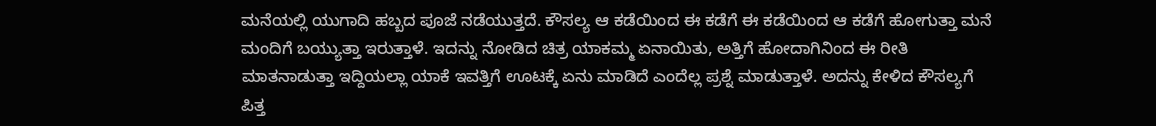ಮನೆಯಲ್ಲಿ ಯುಗಾದಿ ಹಬ್ಬದ ಪೂಜೆ ನಡೆಯುತ್ತದೆ. ಕೌಸಲ್ಯ ಆ ಕಡೆಯಿಂದ ಈ ಕಡೆಗೆ ಈ ಕಡೆಯಿಂದ ಆ ಕಡೆಗೆ ಹೋಗುತ್ತಾ ಮನೆ ಮಂದಿಗೆ ಬಯ್ಯುತ್ತಾ ಇರುತ್ತಾಳೆ. ಇದನ್ನು ನೋಡಿದ ಚಿತ್ರ ಯಾಕಮ್ಮ ಏನಾಯಿತು, ಅತ್ತಿಗೆ ಹೋದಾಗಿನಿಂದ ಈ ರೀತಿ ಮಾತನಾಡುತ್ತಾ ಇದ್ದಿಯಲ್ಲಾ ಯಾಕೆ ಇವತ್ತಿಗೆ ಊಟಕ್ಕೆ ಏನು ಮಾಡಿದೆ ಎಂದೆಲ್ಲ ಪ್ರಶ್ನೆ ಮಾಡುತ್ತಾಳೆ. ಅದನ್ನು ಕೇಳಿದ ಕೌಸಲ್ಯಗೆ ಪಿತ್ತ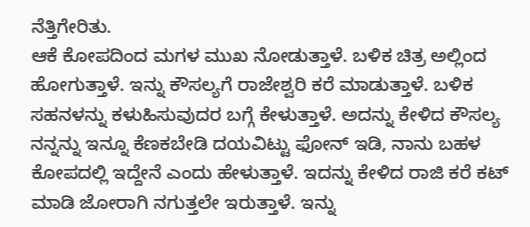ನೆತ್ತಿಗೇರಿತು.
ಆಕೆ ಕೋಪದಿಂದ ಮಗಳ ಮುಖ ನೋಡುತ್ತಾಳೆ. ಬಳಿಕ ಚಿತ್ರ ಅಲ್ಲಿಂದ ಹೋಗುತ್ತಾಳೆ. ಇನ್ನು ಕೌಸಲ್ಯಗೆ ರಾಜೇಶ್ವರಿ ಕರೆ ಮಾಡುತ್ತಾಳೆ. ಬಳಿಕ ಸಹನಳನ್ನು ಕಳುಹಿಸುವುದರ ಬಗ್ಗೆ ಕೇಳುತ್ತಾಳೆ. ಅದನ್ನು ಕೇಳಿದ ಕೌಸಲ್ಯ ನನ್ನನ್ನು ಇನ್ನೂ ಕೆಣಕಬೇಡಿ ದಯವಿಟ್ಟು ಫೋನ್ ಇಡಿ, ನಾನು ಬಹಳ ಕೋಪದಲ್ಲಿ ಇದ್ದೇನೆ ಎಂದು ಹೇಳುತ್ತಾಳೆ. ಇದನ್ನು ಕೇಳಿದ ರಾಜಿ ಕರೆ ಕಟ್ ಮಾಡಿ ಜೋರಾಗಿ ನಗುತ್ತಲೇ ಇರುತ್ತಾಳೆ. ಇನ್ನು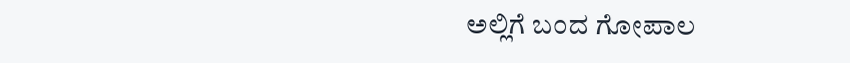ಅಲ್ಲಿಗೆ ಬಂದ ಗೋಪಾಲ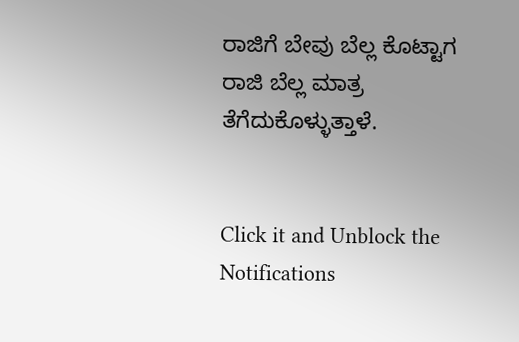ರಾಜಿಗೆ ಬೇವು ಬೆಲ್ಲ ಕೊಟ್ಟಾಗ ರಾಜಿ ಬೆಲ್ಲ ಮಾತ್ರ ತೆಗೆದುಕೊಳ್ಳುತ್ತಾಳೆ.


Click it and Unblock the Notifications